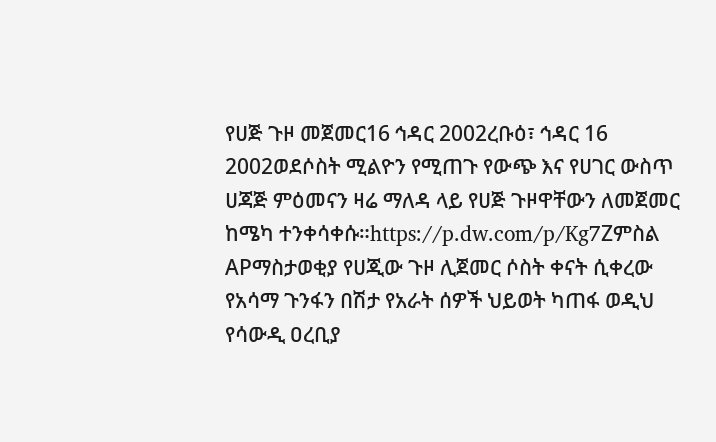የሀጅ ጉዞ መጀመር16 ኅዳር 2002ረቡዕ፣ ኅዳር 16 2002ወደሶስት ሚልዮን የሚጠጉ የውጭ እና የሀገር ውስጥ ሀጃጅ ምዕመናን ዛሬ ማለዳ ላይ የሀጅ ጉዞዋቸውን ለመጀመር ከሜካ ተንቀሳቀሱ።https://p.dw.com/p/Kg7Zምስል APማስታወቂያ የሀጂው ጉዞ ሊጀመር ሶስት ቀናት ሲቀረው የአሳማ ጉንፋን በሽታ የአራት ሰዎች ህይወት ካጠፋ ወዲህ የሳውዲ ዐረቢያ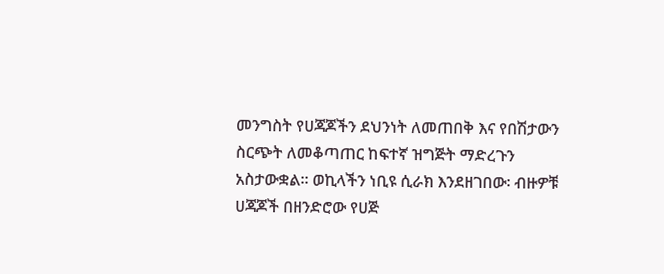መንግስት የሀጃጆችን ደህንነት ለመጠበቅ እና የበሽታውን ስርጭት ለመቆጣጠር ከፍተኛ ዝግጅት ማድረጉን አስታውቋል። ወኪላችን ነቢዩ ሲራክ እንደዘገበው፡ ብዙዎቹ ሀጃጆች በዘንድሮው የሀጅ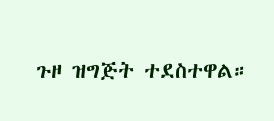ጉዞ ዝግጅት ተደስተዋል።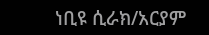ነቢዩ ሲራክ/አርያም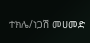ተክሌ/ነጋሽ መሀመድ